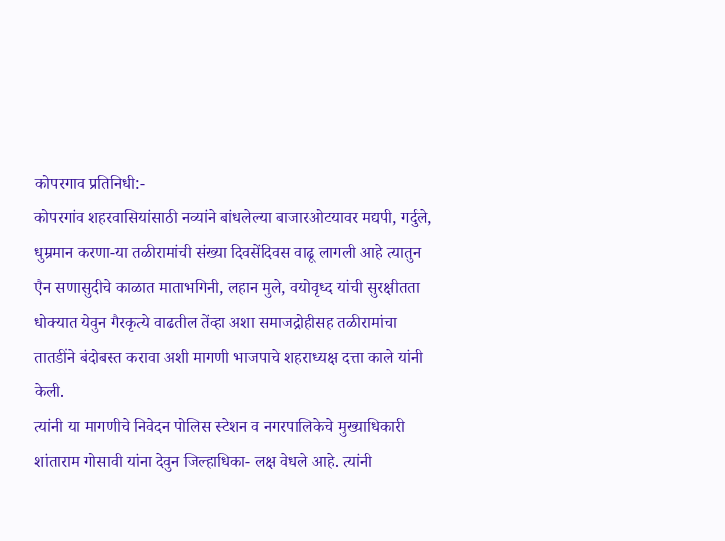कोपरगाव प्रतिनिधी:-
कोपरगांव शहरवासियांसाठी नव्यांने बांधलेल्या बाजारओटयावर मद्यपी, गर्दुले, धुम्रमान करणा-या तळीरामांची संख्या दिवसेंदिवस वाढू लागली आहे त्यातुन एैन सणासुदीचे काळात माताभगिनी, लहान मुले, वयोवृध्द यांची सुरक्षीतता धोक्यात येवुन गैरकृत्ये वाढतील तेंव्हा अशा समाजद्रोहीसह तळीरामांचा तातडींने बंदोबस्त करावा अशी मागणी भाजपाचे शहराध्यक्ष दत्ता काले यांनी केली.
त्यांनी या मागणीचे निवेदन पोलिस स्टेशन व नगरपालिकेचे मुख्याधिकारी शांताराम गोसावी यांना देवुन जिल्हाधिका- लक्ष वेधले आहे. त्यांनी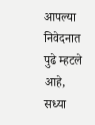आपल्या निवेदनात पुढे म्हटले आहे, सध्या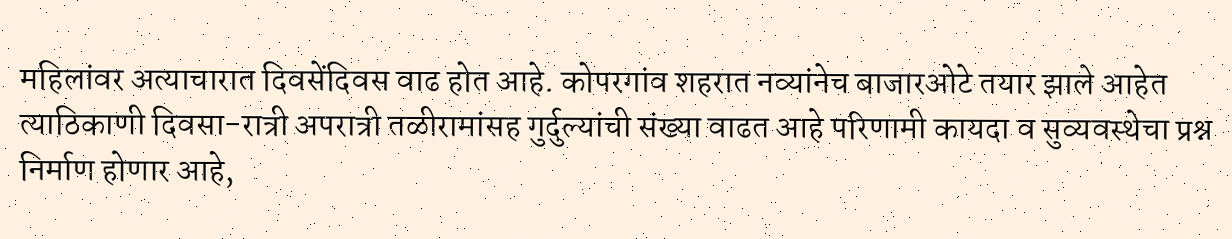महिलांवर अत्याचारात दिवसेंदिवस वाढ होत आहे. कोपरगांव शहरात नव्यांनेच बाजारओटे तयार झाले आहेत त्याठिकाणी दिवसा-रात्री अपरात्री तळीरामांसह गुर्दुल्यांची संख्या वाढत आहे परिणामी कायदा व सुव्यवस्थेचा प्रश्न निर्माण होणार आहे,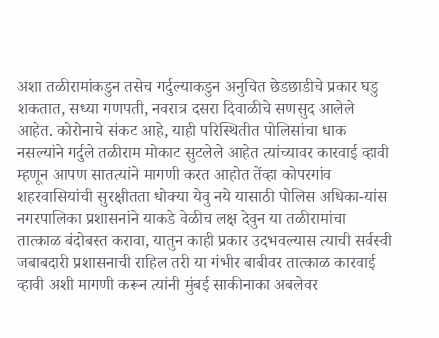अशा तळीरामांकडुन तसेच गर्दुल्याकडुन अनुचित छेडछाडीचे प्रकार घडु शकतात, सध्या गणपती, नवरात्र दसरा दिवाळीचे सणसुद आलेले आहेत. कोरोनाचे संकट आहे, याही परिस्थितीत पोलिसांचा धाक नसल्यांने गर्दुले तळीराम मोकाट सुटलेले आहेत त्यांच्यावर कारवाई व्हावी म्हणून आपण सातत्यांने मागणी करत आहोत तेंव्हा कोपरगांव शहरवासियांची सुरक्षीतता धोक्या येवु नये यासाठी पोलिस अधिका-यांस नगरपालिका प्रशासनांने याकडे वेळीच लक्ष देवुन या तळीरामांचा तात्काळ बंदोबस्त करावा, यातुन काही प्रकार उदभवल्यास त्याची सर्वस्वी जबाबदारी प्रशासनाची राहिल तरी या गंभीर बाबीवर तात्काळ कारवाई व्हावी अशी मागणी करून त्यांनी मुंबई साकीनाका अबलेवर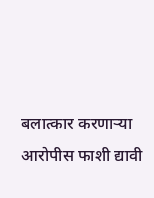बलात्कार करणाऱ्या आरोपीस फाशी द्यावी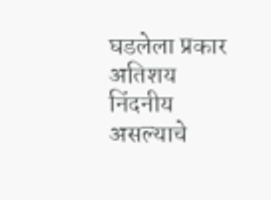घडलेला प्रकार अतिशय निंदनीय असल्याचे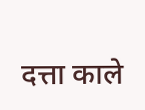दत्ता काले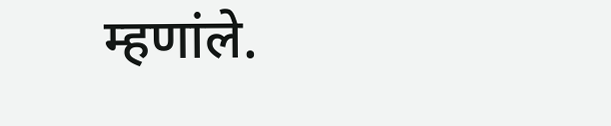म्हणांले.